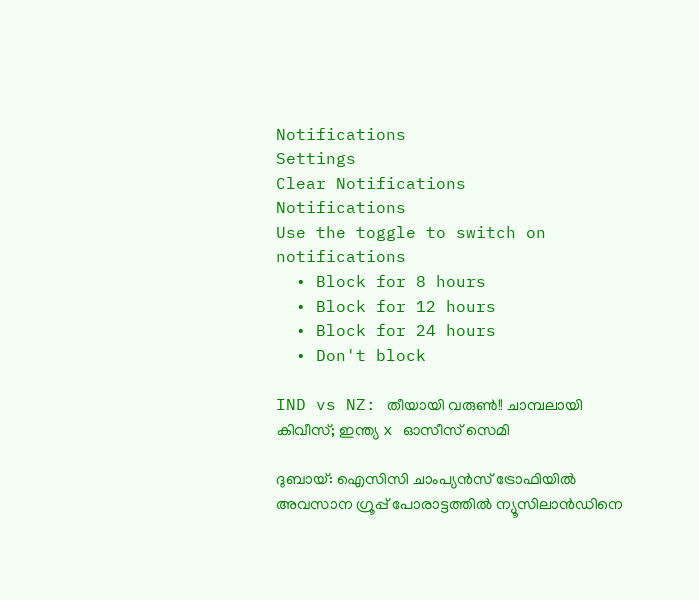Notifications
Settings
Clear Notifications
Notifications
Use the toggle to switch on notifications
  • Block for 8 hours
  • Block for 12 hours
  • Block for 24 hours
  • Don't block

IND vs NZ: തീയായി വരുണ്‍!! ചാമ്പലായി കിവീസ്; ഇന്ത്യ x ഓസീസ് സെമി

ദുബായ്: ഐസിസി ചാംപ്യന്‍സ് ട്രോഫിയില്‍ അവസാന ഗ്രൂപ്പ് പോരാട്ടത്തില്‍ ന്യൂസിലാന്‍ഡിനെ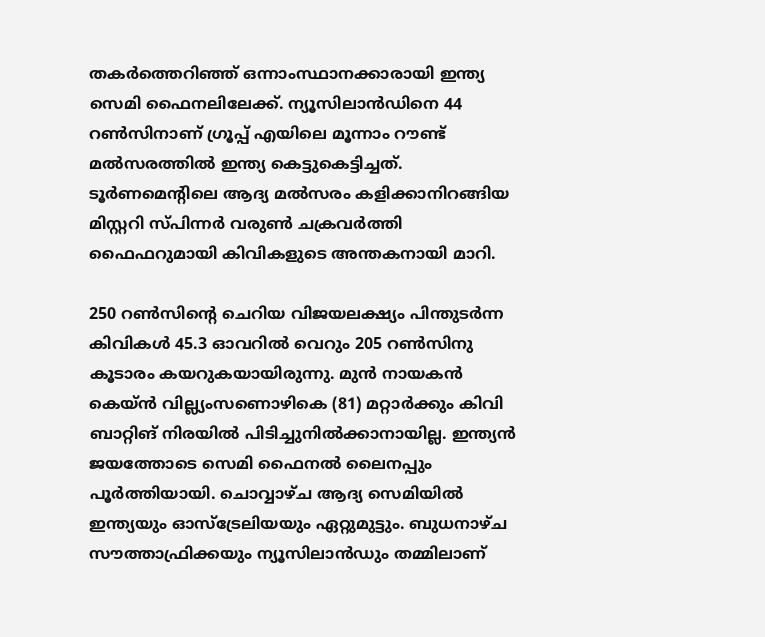തകര്‍ത്തെറിഞ്ഞ് ഒന്നാംസ്ഥാനക്കാരായി ഇന്ത്യ സെമി ഫൈനലിലേക്ക്. ന്യൂസിലാന്‍ഡിനെ 44 റണ്‍സിനാണ് ഗ്രൂപ്പ് എയിലെ മൂന്നാം റൗണ്ട് മല്‍സരത്തില്‍ ഇന്ത്യ കെട്ടുകെട്ടിച്ചത്. ടൂര്‍ണമെന്റിലെ ആദ്യ മല്‍സരം കളിക്കാനിറങ്ങിയ മിസ്റ്ററി സ്പിന്നര്‍ വരുണ്‍ ചക്രവര്‍ത്തി ഫൈഫറുമായി കിവികളുടെ അന്തകനായി മാറി.

250 റണ്‍സിന്റെ ചെറിയ വിജയലക്ഷ്യം പിന്തുടര്‍ന്ന കിവികള്‍ 45.3 ഓവറില്‍ വെറും 205 റണ്‍സിനു കൂടാരം കയറുകയായിരുന്നു. മുന്‍ നായകന്‍ കെയ്ന്‍ വില്ല്യംസണൊഴികെ (81) മറ്റാര്‍ക്കും കിവി ബാറ്റിങ് നിരയില്‍ പിടിച്ചുനില്‍ക്കാനായില്ല. ഇന്ത്യന്‍ ജയത്തോടെ സെമി ഫൈനല്‍ ലൈനപ്പും പൂര്‍ത്തിയായി. ചൊവ്വാഴ്ച ആദ്യ സെമിയില്‍ ഇന്ത്യയും ഓസ്‌ട്രേലിയയും ഏറ്റുമുട്ടും. ബുധനാഴ്ച സൗത്താഫ്രിക്കയും ന്യൂസിലാന്‍ഡും തമ്മിലാണ്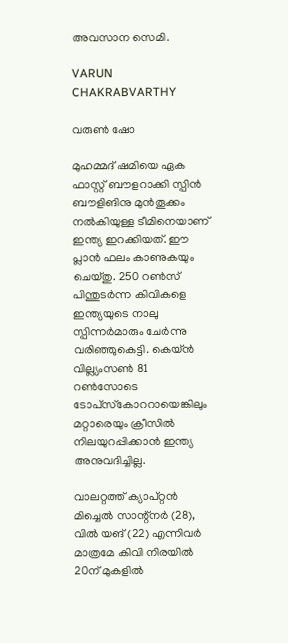അവസാന സെമി.

VARUN CHAKRABVARTHY

വരുണ്‍ ഷോ

മുഹമ്മദ് ഷമിയെ ഏക ഫാസ്റ്റ് ബൗളറാക്കി സ്പിന്‍ ബൗളിങിനു മുന്‍തൂക്കം നല്‍കിയുള്ള ടീമിനെയാണ് ഇന്ത്യ ഇറക്കിയത്. ഈ പ്ലാന്‍ ഫലം കാണുകയും ചെയ്തു. 250 റണ്‍സ് പിന്തുടര്‍ന്ന കിവികളെ ഇന്ത്യയുടെ നാലു സ്പിന്നര്‍മാരും ചേര്‍ന്നു വരിഞ്ഞുകെട്ടി. കെയ്ന്‍ വില്ല്യംസണ്‍ 81 റണ്‍സോടെ ടോപ്‌സ്‌കോററായെങ്കിലും മറ്റാരെയും ക്രീസില്‍ നിലയുറപ്പിക്കാന്‍ ഇന്ത്യ അനുവദിച്ചില്ല.

വാലറ്റത്ത് ക്യാപ്റ്റന്‍ മിച്ചെല്‍ സാന്റ്‌നര്‍ (28), വില്‍ യങ് (22) എന്നിവര്‍ മാത്രമേ കിവി നിരയില്‍ 20ന് മുകളില്‍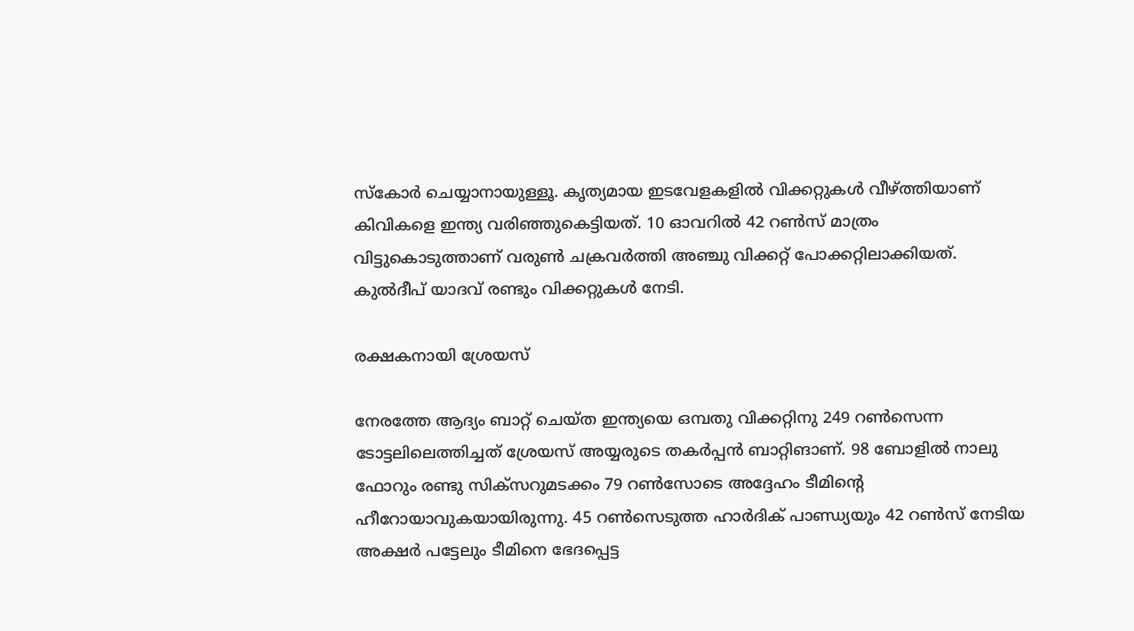സ്‌കോര്‍ ചെയ്യാനായുള്ളൂ. കൃത്യമായ ഇടവേളകളില്‍ വിക്കറ്റുകള്‍ വീഴ്ത്തിയാണ് കിവികളെ ഇന്ത്യ വരിഞ്ഞുകെട്ടിയത്. 10 ഓവറില്‍ 42 റണ്‍സ് മാത്രം വിട്ടുകൊടുത്താണ് വരുണ്‍ ചക്രവര്‍ത്തി അഞ്ചു വിക്കറ്റ് പോക്കറ്റിലാക്കിയത്. കുല്‍ദീപ് യാദവ് രണ്ടും വിക്കറ്റുകള്‍ നേടി.

രക്ഷകനായി ശ്രേയസ്

നേരത്തേ ആദ്യം ബാറ്റ് ചെയ്ത ഇന്ത്യയെ ഒമ്പതു വിക്കറ്റിനു 249 റണ്‍സെന്ന ടോട്ടലിലെത്തിച്ചത് ശ്രേയസ് അയ്യരുടെ തകര്‍പ്പന്‍ ബാറ്റിങാണ്. 98 ബോളില്‍ നാലു ഫോറും രണ്ടു സിക്‌സറുമടക്കം 79 റണ്‍സോടെ അദ്ദേഹം ടീമിന്റെ ഹീറോയാവുകയായിരുന്നു. 45 റണ്‍സെടുത്ത ഹാര്‍ദിക് പാണ്ഡ്യയും 42 റണ്‍സ് നേടിയ അക്ഷര്‍ പട്ടേലും ടീമിനെ ഭേദപ്പെട്ട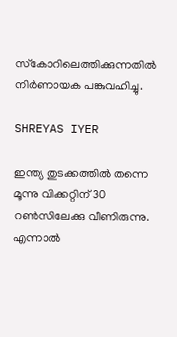സ്‌കോറിലെത്തിക്കുന്നതില്‍ നിര്‍ണായക പങ്കുവഹിച്ചു.

SHREYAS IYER

ഇന്ത്യ തുടക്കത്തില്‍ തന്നെ മൂന്നു വിക്കറ്റിന് 30 റണ്‍സിലേക്കു വീണിരുന്നു. എന്നാല്‍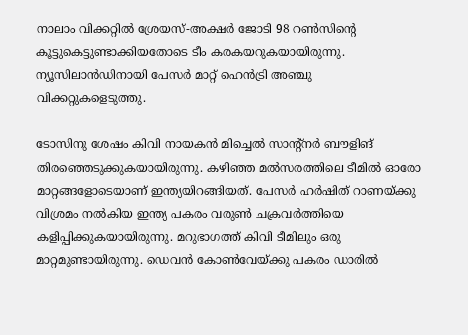നാലാം വിക്കറ്റില്‍ ശ്രേയസ്-അക്ഷര്‍ ജോടി 98 റണ്‍സിന്റെ കൂട്ടുകെട്ടുണ്ടാക്കിയതോടെ ടീം കരകയറുകയായിരുന്നു. ന്യൂസിലാന്‍ഡിനായി പേസര്‍ മാറ്റ് ഹെന്‍ട്രി അഞ്ചു വിക്കറ്റുകളെടുത്തു.

ടോസിനു ശേഷം കിവി നായകന്‍ മിച്ചെല്‍ സാന്റ്‌നര്‍ ബൗളിങ് തിരഞ്ഞെടുക്കുകയായിരുന്നു. കഴിഞ്ഞ മല്‍സരത്തിലെ ടീമില്‍ ഓരോ മാറ്റങ്ങളോടെയാണ് ഇന്ത്യയിറങ്ങിയത്. പേസര്‍ ഹര്‍ഷിത് റാണയ്ക്കു വിശ്രമം നല്‍കിയ ഇന്ത്യ പകരം വരുണ്‍ ചക്രവര്‍ത്തിയെ കളിപ്പിക്കുകയായിരുന്നു. മറുഭാഗത്ത് കിവി ടീമിലും ഒരു മാറ്റമുണ്ടായിരുന്നു. ഡെവന്‍ കോണ്‍വേയ്ക്കു പകരം ഡാരില്‍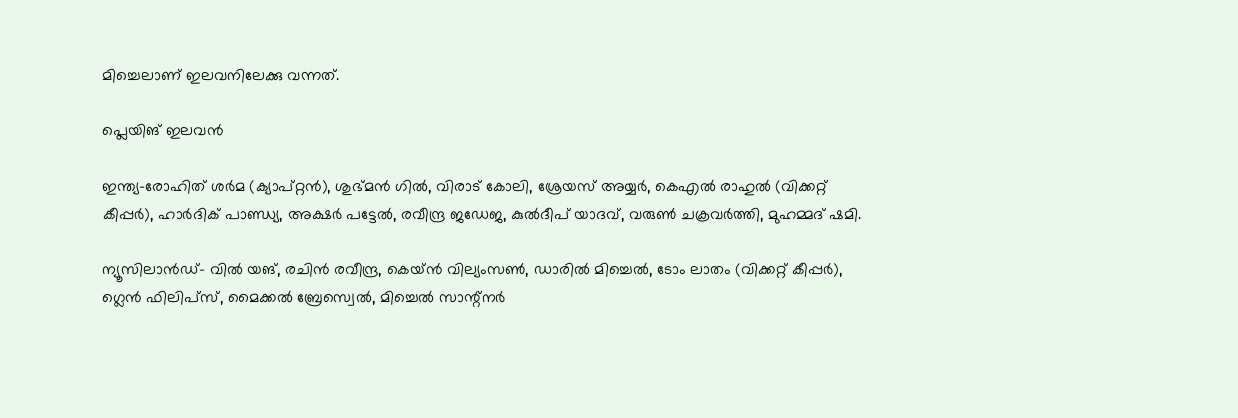മിച്ചെലാണ് ഇലവനിലേക്കു വന്നത്.

പ്ലെയിങ് ഇലവന്‍

ഇന്ത്യ-രോഹിത് ശര്‍മ (ക്യാപ്റ്റന്‍), ശുഭ്മന്‍ ഗില്‍, വിരാട് കോലി, ശ്രേയസ് അയ്യര്‍, കെഎല്‍ രാഹുല്‍ (വിക്കറ്റ് കീപ്പര്‍), ഹാര്‍ദിക് പാണ്ഡ്യ, അക്ഷര്‍ പട്ടേല്‍, രവീന്ദ്ര ജഡേജ, കുല്‍ദീപ് യാദവ്, വരുണ്‍ ചക്രവര്‍ത്തി, മുഹമ്മദ് ഷമി.

ന്യൂസിലാന്‍ഡ്- വില്‍ യങ്, രചിന്‍ രവീന്ദ്ര, കെയ്ന്‍ വില്യംസണ്‍, ഡാരില്‍ മിച്ചെല്‍, ടോം ലാതം (വിക്കറ്റ് കീപ്പര്‍), ഗ്ലെന്‍ ഫിലിപ്‌സ്, മൈക്കല്‍ ബ്രേസ്വെല്‍, മിച്ചെല്‍ സാന്റ്നര്‍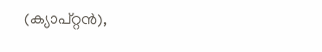(ക്യാപ്റ്റന്‍),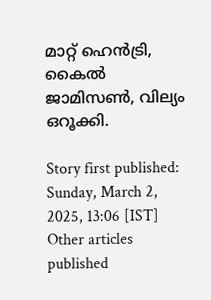മാറ്റ് ഹെന്‍ട്രി, കൈല്‍ ജാമിസണ്‍, വില്യം ഒറൂക്കി.

Story first published: Sunday, March 2, 2025, 13:06 [IST]
Other articles published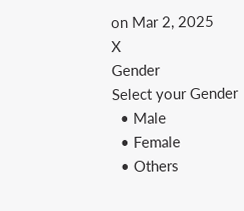on Mar 2, 2025
X
Gender
Select your Gender
  • Male
  • Female
  • Others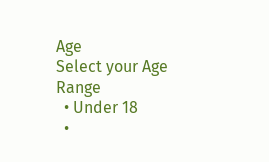Age
Select your Age Range
  • Under 18
  •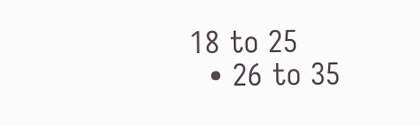18 to 25
  • 26 to 35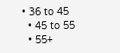• 36 to 45
  • 45 to 55
  • 55+